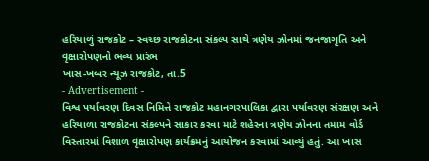હરિયાળું રાજકોટ – સ્વચ્છ રાજકોટના સંકલ્પ સાથે ત્રણેય ઝોનમાં જનજાગૃતિ અને વૃક્ષારોપણનો ભવ્ય પ્રારંભ
ખાસ-ખબર ન્યૂઝ રાજકોટ, તા.5
- Advertisement -
વિશ્વ પર્યાવરણ દિવસ નિમિત્તે રાજકોટ મહાનગરપાલિકા દ્વારા પર્યાવરણ સંરક્ષણ અને હરિયાળા રાજકોટના સંકલ્પને સાકાર કરવા માટે શહેરના ત્રણેય ઝોનના તમામ વોર્ડ વિસ્તારમાં વિશાળ વૃક્ષારોપણ કાર્યક્રમનું આયોજન કરવામાં આવ્યું હતું. આ ખાસ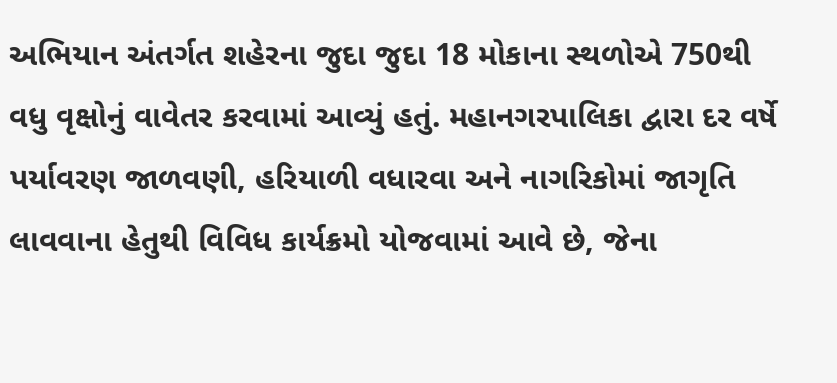અભિયાન અંતર્ગત શહેરના જુદા જુદા 18 મોકાના સ્થળોએ 750થી વધુ વૃક્ષોનું વાવેતર કરવામાં આવ્યું હતું. મહાનગરપાલિકા દ્વારા દર વર્ષે પર્યાવરણ જાળવણી, હરિયાળી વધારવા અને નાગરિકોમાં જાગૃતિ લાવવાના હેતુથી વિવિધ કાર્યક્રમો યોજવામાં આવે છે, જેના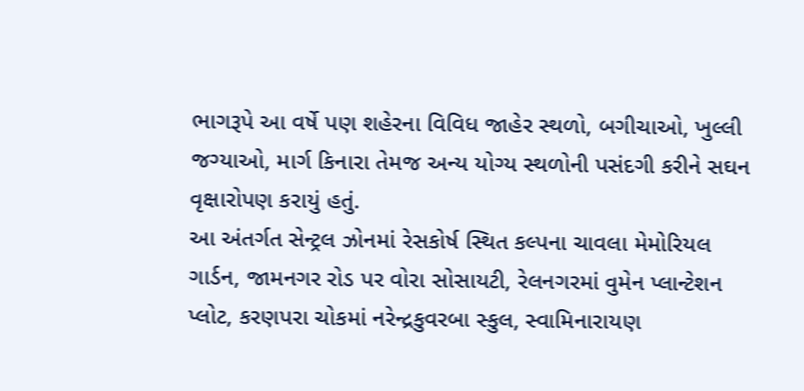ભાગરૂપે આ વર્ષે પણ શહેરના વિવિધ જાહેર સ્થળો, બગીચાઓ, ખુલ્લી જગ્યાઓ, માર્ગ કિનારા તેમજ અન્ય યોગ્ય સ્થળોની પસંદગી કરીને સઘન વૃક્ષારોપણ કરાયું હતું.
આ અંતર્ગત સેન્ટ્રલ ઝોનમાં રેસકોર્ષ સ્થિત કલ્પના ચાવલા મેમોરિયલ ગાર્ડન, જામનગર રોડ પર વોરા સોસાયટી, રેલનગરમાં વુમેન પ્લાન્ટેશન પ્લોટ, કરણપરા ચોકમાં નરેન્દ્રકુવરબા સ્કુલ, સ્વામિનારાયણ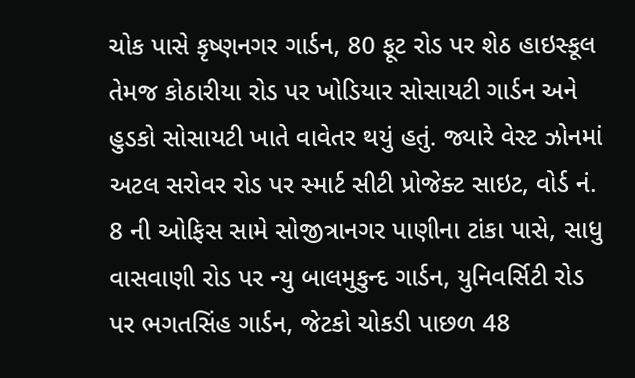ચોક પાસે કૃષ્ણનગર ગાર્ડન, 80 ફૂટ રોડ પર શેઠ હાઇસ્કૂલ તેમજ કોઠારીયા રોડ પર ખોડિયાર સોસાયટી ગાર્ડન અને હુડકો સોસાયટી ખાતે વાવેતર થયું હતું. જ્યારે વેસ્ટ ઝોનમાં અટલ સરોવર રોડ પર સ્માર્ટ સીટી પ્રોજેક્ટ સાઇટ, વોર્ડ નં. 8 ની ઓફિસ સામે સોજીત્રાનગર પાણીના ટાંકા પાસે, સાધુ વાસવાણી રોડ પર ન્યુ બાલમુકુન્દ ગાર્ડન, યુનિવર્સિટી રોડ પર ભગતસિંહ ગાર્ડન, જેટકો ચોકડી પાછળ 48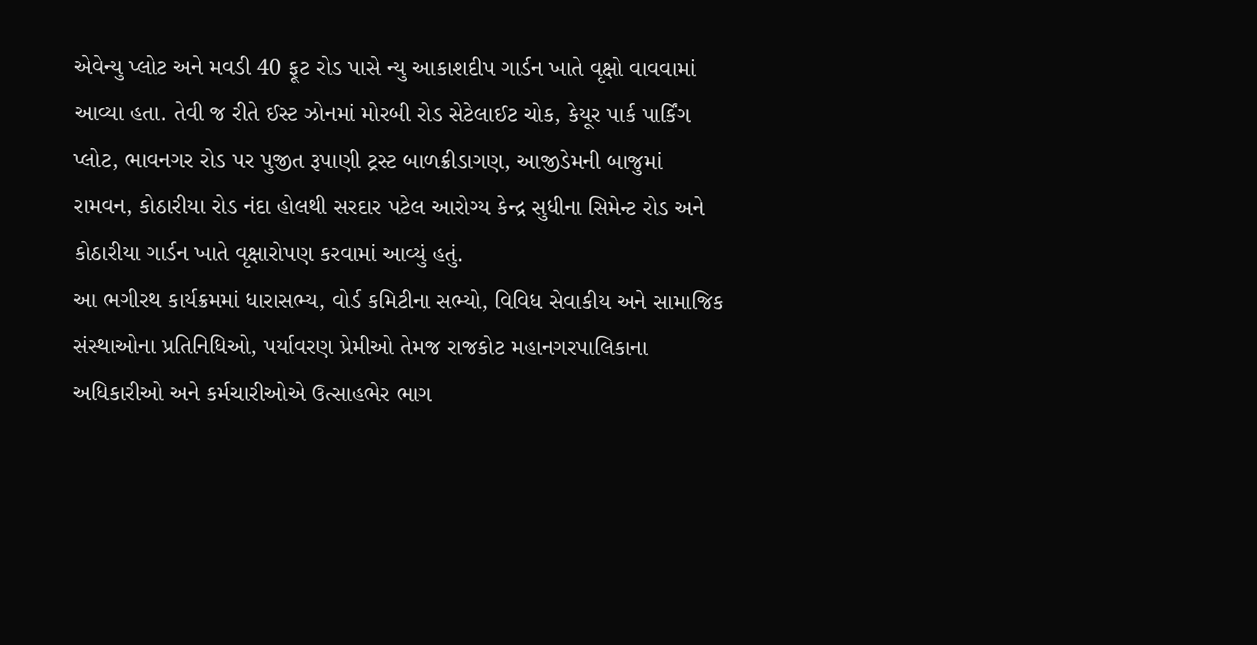એવેન્યુ પ્લોટ અને મવડી 40 ફૂટ રોડ પાસે ન્યુ આકાશદીપ ગાર્ડન ખાતે વૃક્ષો વાવવામાં આવ્યા હતા. તેવી જ રીતે ઈસ્ટ ઝોનમાં મોરબી રોડ સેટેલાઈટ ચોક, કેયૂર પાર્ક પાર્કિંગ પ્લોટ, ભાવનગર રોડ પર પુજીત રૂપાણી ટ્રસ્ટ બાળક્રીડાગણ, આજીડેમની બાજુમાં રામવન, કોઠારીયા રોડ નંદા હોલથી સરદાર પટેલ આરોગ્ય કેન્દ્ર સુધીના સિમેન્ટ રોડ અને કોઠારીયા ગાર્ડન ખાતે વૃક્ષારોપણ કરવામાં આવ્યું હતું.
આ ભગીરથ કાર્યક્રમમાં ધારાસભ્ય, વોર્ડ કમિટીના સભ્યો, વિવિધ સેવાકીય અને સામાજિક સંસ્થાઓના પ્રતિનિધિઓ, પર્યાવરણ પ્રેમીઓ તેમજ રાજકોટ મહાનગરપાલિકાના અધિકારીઓ અને કર્મચારીઓએ ઉત્સાહભેર ભાગ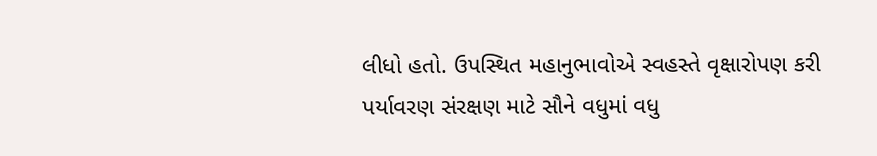લીધો હતો. ઉપસ્થિત મહાનુભાવોએ સ્વહસ્તે વૃક્ષારોપણ કરી પર્યાવરણ સંરક્ષણ માટે સૌને વધુમાં વધુ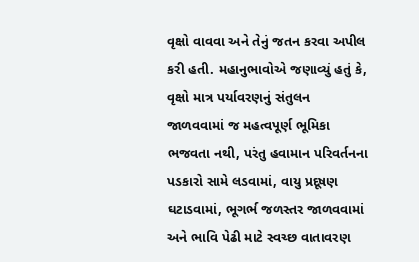વૃક્ષો વાવવા અને તેનું જતન કરવા અપીલ કરી હતી. મહાનુભાવોએ જણાવ્યું હતું કે, વૃક્ષો માત્ર પર્યાવરણનું સંતુલન જાળવવામાં જ મહત્વપૂર્ણ ભૂમિકા ભજવતા નથી, પરંતુ હવામાન પરિવર્તનના પડકારો સામે લડવામાં, વાયુ પ્રદૂષણ ઘટાડવામાં, ભૂગર્ભ જળસ્તર જાળવવામાં અને ભાવિ પેઢી માટે સ્વચ્છ વાતાવરણ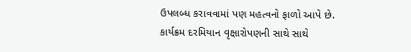ઉપલબ્ધ કરાવવામાં પણ મહત્વનો ફાળો આપે છે. કાર્યક્રમ દરમિયાન વૃક્ષારોપણની સાથે સાથે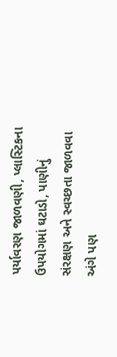પર્યાવરણ જાળવણી, પ્લાસ્ટિકના ઉપયોગમાં ઘટાડો, પાણીનું સંરક્ષણ અને સ્વચ્છતા જાળવવા અંગે પણ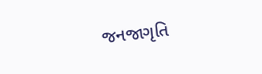જનજાગૃતિ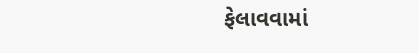ફેલાવવામાં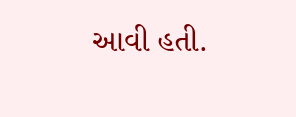આવી હતી.